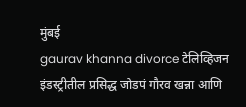मुंबई
gaurav khanna divorce टेलिव्हिजन इंडस्ट्रीतील प्रसिद्ध जोडपं गौरव खन्ना आणि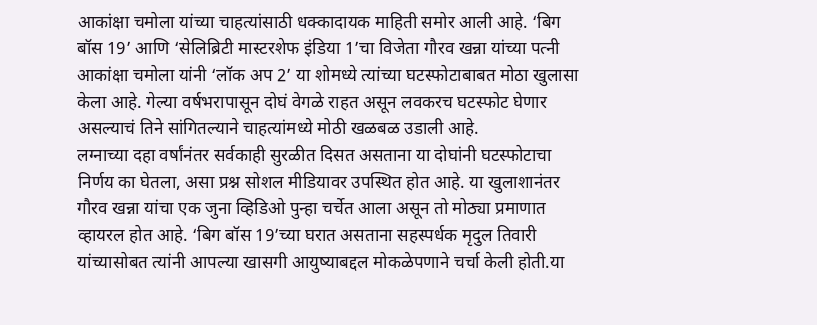आकांक्षा चमोला यांच्या चाहत्यांसाठी धक्कादायक माहिती समोर आली आहे. ‘बिग बॉस 19’ आणि ‘सेलिब्रिटी मास्टरशेफ इंडिया 1’चा विजेता गौरव खन्ना यांच्या पत्नी आकांक्षा चमोला यांनी ‘लॉक अप 2’ या शोमध्ये त्यांच्या घटस्फोटाबाबत मोठा खुलासा केला आहे. गेल्या वर्षभरापासून दोघं वेगळे राहत असून लवकरच घटस्फोट घेणार असल्याचं तिने सांगितल्याने चाहत्यांमध्ये मोठी खळबळ उडाली आहे.
लग्नाच्या दहा वर्षांनंतर सर्वकाही सुरळीत दिसत असताना या दोघांनी घटस्फोटाचा निर्णय का घेतला, असा प्रश्न सोशल मीडियावर उपस्थित होत आहे. या खुलाशानंतर गौरव खन्ना यांचा एक जुना व्हिडिओ पुन्हा चर्चेत आला असून तो मोठ्या प्रमाणात व्हायरल होत आहे. ‘बिग बॉस 19’च्या घरात असताना सहस्पर्धक मृदुल तिवारी यांच्यासोबत त्यांनी आपल्या खासगी आयुष्याबद्दल मोकळेपणाने चर्चा केली होती.या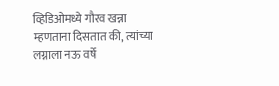व्हिडिओमध्ये गौरव खन्ना म्हणताना दिसतात की, त्यांच्या लग्नाला नऊ वर्षे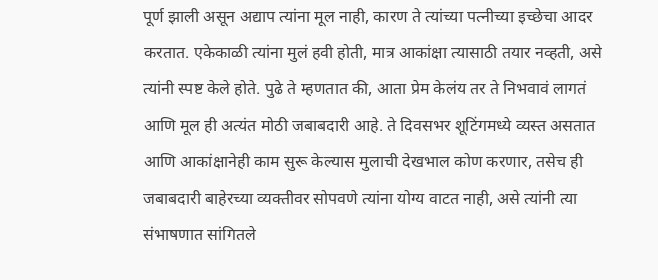पूर्ण झाली असून अद्याप त्यांना मूल नाही, कारण ते त्यांच्या पत्नीच्या इच्छेचा आदर करतात. एकेकाळी त्यांना मुलं हवी होती, मात्र आकांक्षा त्यासाठी तयार नव्हती, असे त्यांनी स्पष्ट केले होते. पुढे ते म्हणतात की, आता प्रेम केलंय तर ते निभवावं लागतं आणि मूल ही अत्यंत मोठी जबाबदारी आहे. ते दिवसभर शूटिंगमध्ये व्यस्त असतात आणि आकांक्षानेही काम सुरू केल्यास मुलाची देखभाल कोण करणार, तसेच ही जबाबदारी बाहेरच्या व्यक्तीवर सोपवणे त्यांना योग्य वाटत नाही, असे त्यांनी त्या संभाषणात सांगितले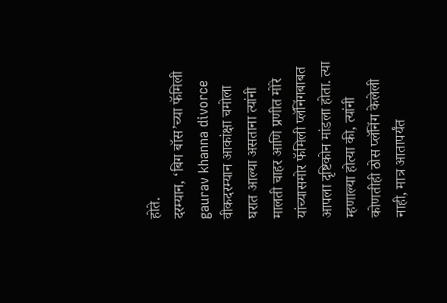होते.
दरम्यान, ‘बिग बॉस’च्या फॅमिली gaurav khanna divorce वीकदरम्यान आकांक्षा चमोला घरात आल्या असताना त्यांनी मालती चाहर आणि प्रणीत मोरे यांच्यासमोर फॅमिली प्लॅनिंगबाबत आपला दृष्टिकोन मांडला होता. त्या म्हणाल्या होत्या की, त्यांनी कोणतीही ठोस प्लॅनिंग केलेली नाही, मात्र आतापर्यंत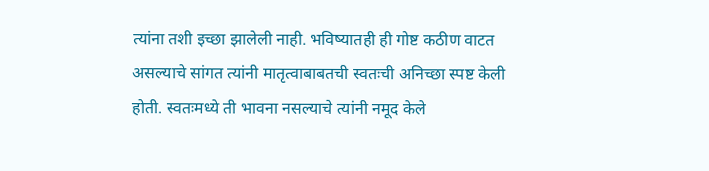त्यांना तशी इच्छा झालेली नाही. भविष्यातही ही गोष्ट कठीण वाटत असल्याचे सांगत त्यांनी मातृत्वाबाबतची स्वतःची अनिच्छा स्पष्ट केली होती. स्वतःमध्ये ती भावना नसल्याचे त्यांनी नमूद केले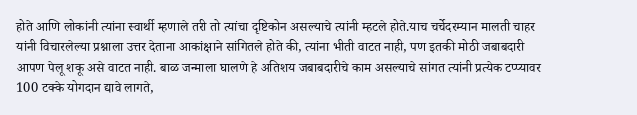होते आणि लोकांनी त्यांना स्वार्थी म्हणाले तरी तो त्यांचा दृष्टिकोन असल्याचे त्यांनी म्हटले होते.याच चर्चेदरम्यान मालती चाहर यांनी विचारलेल्या प्रश्नाला उत्तर देताना आकांक्षाने सांगितले होते की, त्यांना भीती वाटत नाही, पण इतकी मोठी जबाबदारी आपण पेलू शकू असे वाटत नाही. बाळ जन्माला घालणे हे अतिशय जबाबदारीचे काम असल्याचे सांगत त्यांनी प्रत्येक टप्प्यावर 100 टक्के योगदान द्यावे लागते,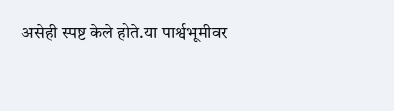असेही स्पष्ट केले होते.या पार्श्वभूमीवर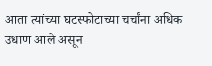आता त्यांच्या घटस्फोटाच्या चर्चांना अधिक उधाण आले असून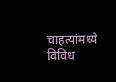चाहत्यांमध्ये विविध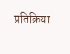प्रतिक्रिया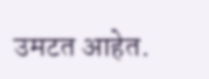उमटत आहेत.